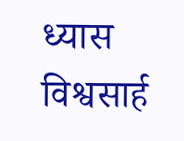ध्यास विश्वसार्ह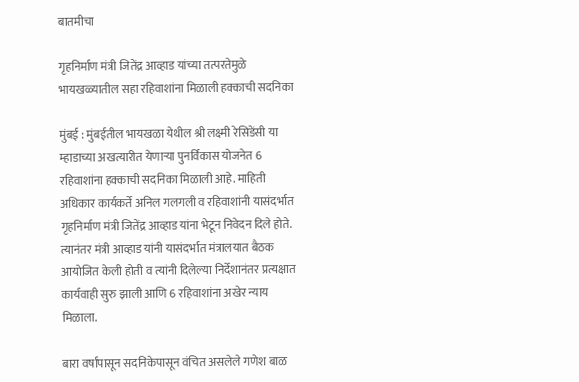बातमीचा

गृहनिर्माण मंत्री जितेंद्र आव्हाड यांच्या तत्परतेमुळे भायखळ्यातील सहा रहिवाशांना मिळाली हक्काची सदनिका

मुंबई : मुंबईतील भायखळा येथील श्री लक्ष्मी रेसिडेंसी या म्हाडाच्या अखत्यारीत येणाऱ्या पुनर्विकास योजनेत 6 रहिवाशांना हक्काची सदनिका मिळाली आहे. माहिती अधिकार कार्यकर्ते अनिल गलगली व रहिवाशांनी यासंदर्भात गृहनिर्माण मंत्री जितेंद्र आव्हाड यांना भेटून निवेदन दिले होते. त्यानंतर मंत्री आव्हाड यांनी यासंदर्भात मंत्रालयात बैठक आयोजित केली होती व त्यांनी दिलेल्या निर्देशानंतर प्रत्यक्षात कार्यवाही सुरु झाली आणि 6 रहिवाशांना अखेर न्याय मिळाला.

बारा वर्षांपासून सदनिकेपासून वंचित असलेले गणेश बाळ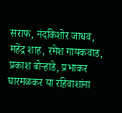सराफ, नंदकिशोर जाधव, महेंद्र शाह, रमेश गायकवाड, प्रकाश बोऱ्हाडे, प्रभाकर घारमळकर या रहिवाशांना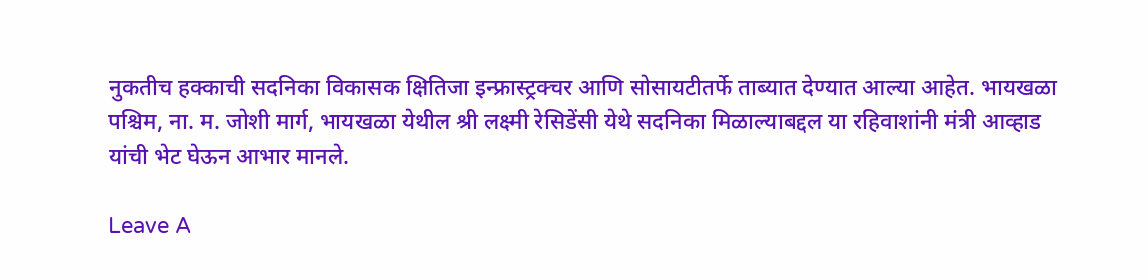नुकतीच हक्काची सदनिका विकासक क्षितिजा इन्फ्रास्ट्रक्चर आणि सोसायटीतर्फे ताब्यात देण्यात आल्या आहेत. भायखळा पश्चिम, ना. म. जोशी मार्ग, भायखळा येथील श्री लक्ष्मी रेसिडेंसी येथे सदनिका मिळाल्याबद्दल या रहिवाशांनी मंत्री आव्हाड यांची भेट घेऊन आभार मानले.

Leave A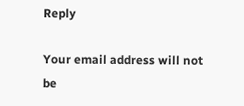Reply

Your email address will not be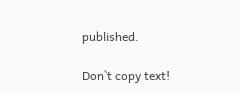published.

Don`t copy text!